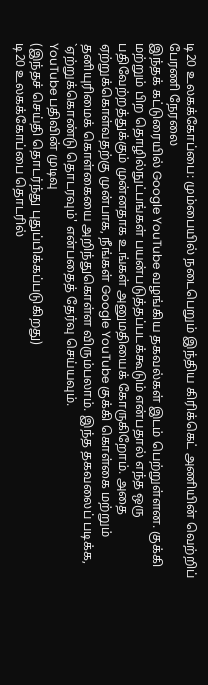டி20 உலகக்கோப்பை: மும்பையில் நடைபெறும் இந்திய கிரிக்கெட் அணியின் வெற்றிப் பேரணி நேரலை
இந்தக் கட்டுரையில் Google YouTube வழங்கிய தகவல்கள் இடம் பெற்றுள்ளன. குக்கி மற்றும் பிற தொழில்நுட்பங்கள் பயன்படுத்தப்படக்கூடும் என்பதால் எந்த ஒரு பதிவேற்றத்துக்கும் முன்னதாக உங்கள் அனுமதியைக் கோருகிறோம். அதை ஏற்றுக்கொள்வதற்கு முன்பாக, நீங்கள் Google YouTube குக்கி கொள்கை மற்றும் தனியுரிமைக் கொள்கையை அறிந்துகொள்ள விரும்பலாம். இந்த தகவலைப் படிக்க, `ஏற்றுக்கொண்டு தொடரவும்' என்பதைத் தேர்வு செய்யவும்.
YouTube பதிவின் முடிவு
(இந்தச் செய்தி தொடர்ந்து புதுப்பிக்கப்படுகிறது)
டி20 உலகக்கோப்பை தொடரில்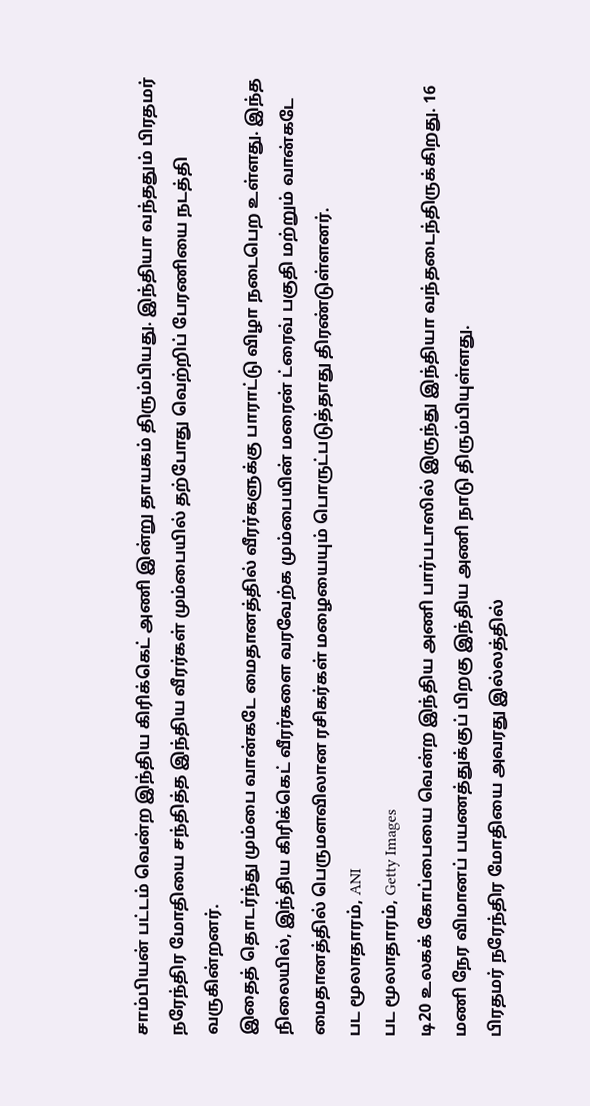சாம்பியன் பட்டம் வென்ற இந்திய கிரிக்கெட் அணி இன்று தாயகம் திரும்பியது. இந்தியா வந்ததும் பிரதமர் நரேந்திர மோதியை சந்தித்த இந்திய வீரர்கள் மும்பையில் தற்போது வெற்றிப் பேரணியை நடத்தி வருகின்றனர்.
இதைத் தொடர்ந்து மும்பை வான்கடே மைதானத்தில் வீரர்களுக்கு பாராட்டு விழா நடைபெற உள்ளது. இந்த நிலையில், இந்திய கிரிக்கெட் வீரர்களை வரவேற்க மும்பையின் மரைன் ட்ரைவ் பகுதி மற்றும் வான்கடே மைதானத்தில் பெருமளவிலான ரசிகர்கள் மழையையும் பொருட்படுத்தாது திரண்டுள்ளனர்.
பட மூலாதாரம், ANI
பட மூலாதாரம், Getty Images
டி20 உலகக் கோப்பையை வென்ற இந்திய அணி பார்படாஸில் இருந்து இந்தியா வந்தடைந்திருக்கிறது. 16 மணி நேர விமானப் பயணத்துக்குப் பிறகு இந்திய அணி நாடு திரும்பியுள்ளது.
பிரதமர் நரேந்திர மோதியை அவரது இல்லத்தில்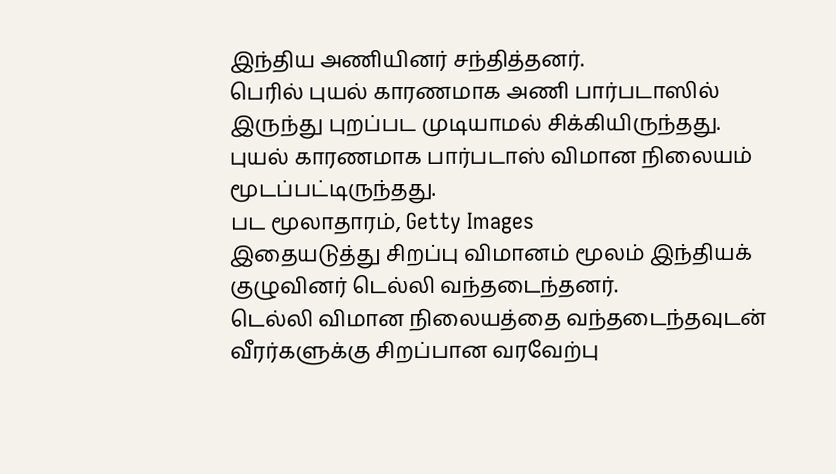இந்திய அணியினர் சந்தித்தனர்.
பெரில் புயல் காரணமாக அணி பார்படாஸில் இருந்து புறப்பட முடியாமல் சிக்கியிருந்தது. புயல் காரணமாக பார்படாஸ் விமான நிலையம் மூடப்பட்டிருந்தது.
பட மூலாதாரம், Getty Images
இதையடுத்து சிறப்பு விமானம் மூலம் இந்தியக் குழுவினர் டெல்லி வந்தடைந்தனர்.
டெல்லி விமான நிலையத்தை வந்தடைந்தவுடன் வீரர்களுக்கு சிறப்பான வரவேற்பு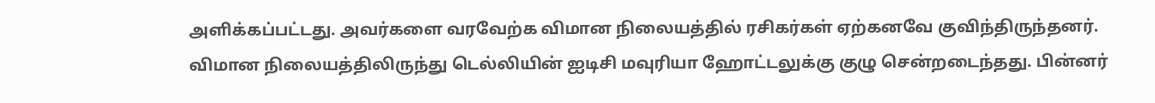அளிக்கப்பட்டது. அவர்களை வரவேற்க விமான நிலையத்தில் ரசிகர்கள் ஏற்கனவே குவிந்திருந்தனர்.
விமான நிலையத்திலிருந்து டெல்லியின் ஐடிசி மவுரியா ஹோட்டலுக்கு குழு சென்றடைந்தது. பின்னர்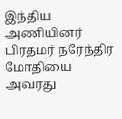இந்திய அணியினர் பிரதமர் நரேந்திர மோதியை அவரது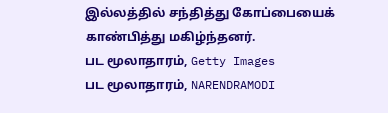இல்லத்தில் சந்தித்து கோப்பையைக் காண்பித்து மகிழ்ந்தனர்.
பட மூலாதாரம், Getty Images
பட மூலாதாரம், NARENDRAMODI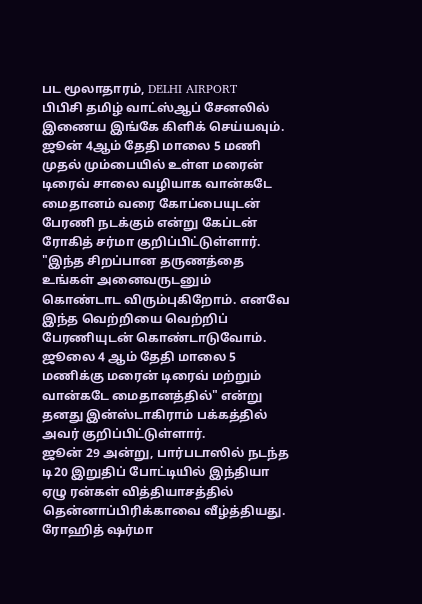பட மூலாதாரம், DELHI AIRPORT
பிபிசி தமிழ் வாட்ஸ்ஆப் சேனலில் இணைய இங்கே கிளிக் செய்யவும்.
ஜூன் 4ஆம் தேதி மாலை 5 மணி முதல் மும்பையில் உள்ள மரைன் டிரைவ் சாலை வழியாக வான்கடே மைதானம் வரை கோப்பையுடன் பேரணி நடக்கும் என்று கேப்டன் ரோகித் சர்மா குறிப்பிட்டுள்ளார்.
"இந்த சிறப்பான தருணத்தை உங்கள் அனைவருடனும் கொண்டாட விரும்புகிறோம். எனவே இந்த வெற்றியை வெற்றிப் பேரணியுடன் கொண்டாடுவோம். ஜூலை 4 ஆம் தேதி மாலை 5 மணிக்கு மரைன் டிரைவ் மற்றும் வான்கடே மைதானத்தில்" என்று தனது இன்ஸ்டாகிராம் பக்கத்தில் அவர் குறிப்பிட்டுள்ளார்.
ஜூன் 29 அன்று, பார்படாஸில் நடந்த டி20 இறுதிப் போட்டியில் இந்தியா ஏழு ரன்கள் வித்தியாசத்தில் தென்னாப்பிரிக்காவை வீழ்த்தியது. ரோஹித் ஷர்மா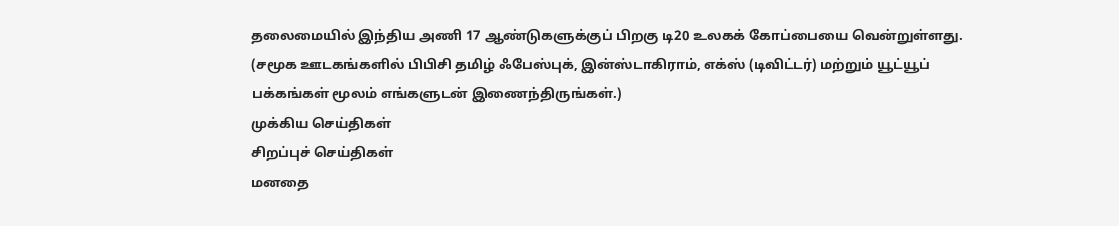தலைமையில் இந்திய அணி 17 ஆண்டுகளுக்குப் பிறகு டி20 உலகக் கோப்பையை வென்றுள்ளது.
(சமூக ஊடகங்களில் பிபிசி தமிழ் ஃபேஸ்புக், இன்ஸ்டாகிராம், எக்ஸ் (டிவிட்டர்) மற்றும் யூட்யூப் பக்கங்கள் மூலம் எங்களுடன் இணைந்திருங்கள்.)
முக்கிய செய்திகள்
சிறப்புச் செய்திகள்
மனதை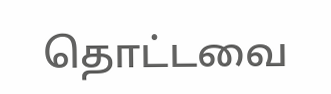தொட்டவை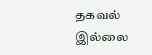தகவல் இல்லை